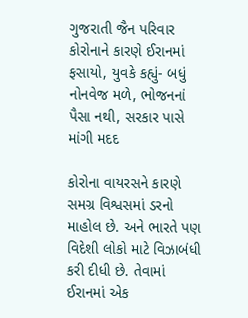ગુજરાતી જૈન પરિવાર કોરોનાને કારણે ઈરાનમાં ફસાયો, યુવકે કહ્યું- બધું નોનવેજ મળે, ભોજનનાં પૈસા નથી, સરકાર પાસે માંગી મદદ

કોરોના વાયરસને કારણે સમગ્ર વિશ્વસમાં ડરનો માહોલ છે. અને ભારતે પણ વિદેશી લોકો માટે વિઝાબંધી કરી દીધી છે. તેવામાં ઈરાનમાં એક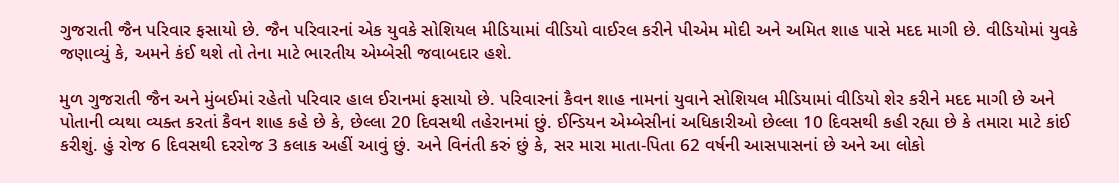ગુજરાતી જૈન પરિવાર ફસાયો છે. જૈન પરિવારનાં એક યુવકે સોશિયલ મીડિયામાં વીડિયો વાઈરલ કરીને પીએમ મોદી અને અમિત શાહ પાસે મદદ માગી છે. વીડિયોમાં યુવકે જણાવ્યું કે, અમને કંઈ થશે તો તેના માટે ભારતીય એમ્બેસી જવાબદાર હશે.

મુળ ગુજરાતી જૈન અને મુંબઈમાં રહેતો પરિવાર હાલ ઈરાનમાં ફસાયો છે. પરિવારનાં કૈવન શાહ નામનાં યુવાને સોશિયલ મીડિયામાં વીડિયો શેર કરીને મદદ માગી છે અને પોતાની વ્યથા વ્યક્ત કરતાં કૈવન શાહ કહે છે કે, છેલ્લા 20 દિવસથી તહેરાનમાં છું. ઈન્ડિયન એમ્બેસીનાં અધિકારીઓ છેલ્લા 10 દિવસથી કહી રહ્યા છે કે તમારા માટે કાંઈ કરીશું. હું રોજ 6 દિવસથી દરરોજ 3 કલાક અહીં આવું છું. અને વિનંતી કરું છું કે, સર મારા માતા-પિતા 62 વર્ષની આસપાસનાં છે અને આ લોકો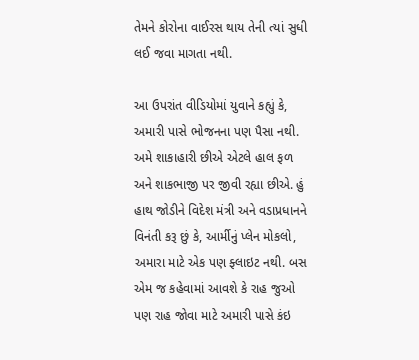તેમને કોરોના વાઈરસ થાય તેની ત્યાં સુધી લઈ જવા માગતા નથી.

આ ઉપરાંત વીડિયોમાં યુવાને કહ્યું કે, અમારી પાસે ભોજનના પણ પૈસા નથી. અમે શાકાહારી છીએ એટલે હાલ ફળ અને શાકભાજી પર જીવી રહ્યા છીએ. હું હાથ જોડીને વિદેશ મંત્રી અને વડાપ્રધાનને વિનંતી કરૂ છું કે, આર્મીનું પ્લેન મોકલો, અમારા માટે એક પણ ફ્લાઇટ નથી. બસ એમ જ કહેવામાં આવશે કે રાહ જુઓ પણ રાહ જોવા માટે અમારી પાસે કંઇ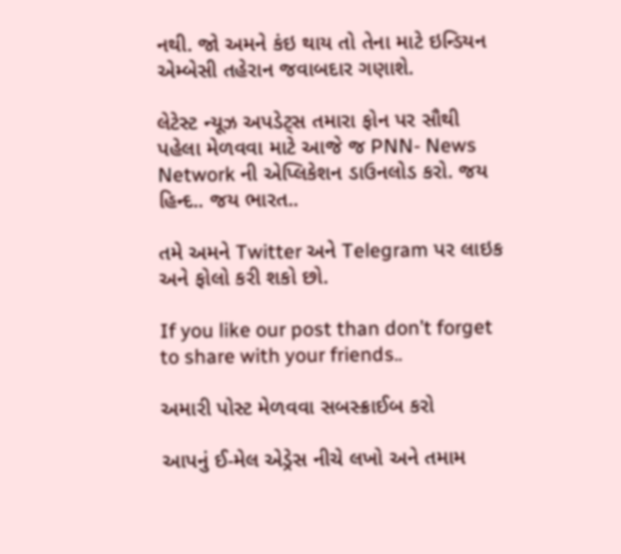નથી. જો અમને કંઇ થાય તો તેના માટે ઇન્ડિયન એમ્બેસી તહેરાન જવાબદાર ગણાશે.

લેટેસ્ટ ન્યૂઝ અપડેટ્સ તમારા ફોન પર સૌથી પહેલા મેળવવા માટે આજે જ PNN- News Network ની એપ્લિકેશન ડાઉનલોડ કરો. જય હિન્દ.. જય ભારત..

તમે અમને Twitter અને Telegram પર લાઇક અને ફોલો કરી શકો છો.

If you like our post than don’t forget to share with your friends..

અમારી પોસ્ટ મેળવવા સબસ્ક્રાઈબ કરો

આપનું ઈ-મેલ એડ્રેસ નીચે લખો અને તમામ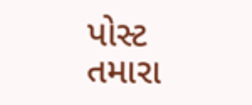પોસ્ટ તમારા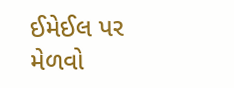ઈમેઈલ પર મેળવો